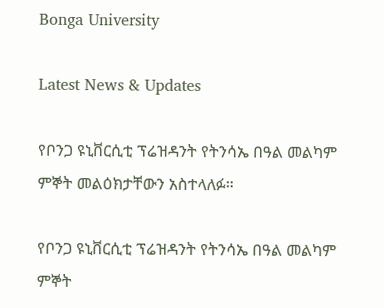Bonga University

Latest News & Updates

የቦንጋ ዩኒቨርሲቲ ፕሬዝዳንት የትንሳኤ በዓል መልካም ምኞት መልዕክታቸውን አስተላለፉ።

የቦንጋ ዩኒቨርሲቲ ፕሬዝዳንት የትንሳኤ በዓል መልካም ምኞት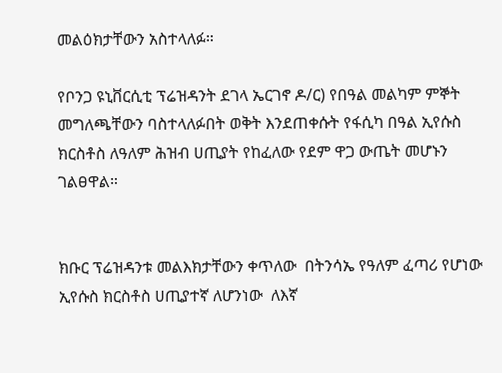መልዕክታቸውን አስተላለፉ።

የቦንጋ ዩኒቨርሲቲ ፕሬዝዳንት ደገላ ኤርገኖ ዶ/ር) የበዓል መልካም ምኞት መግለጫቸውን ባስተላለፉበት ወቅት እንደጠቀሱት የፋሲካ በዓል ኢየሱስ ክርስቶስ ለዓለም ሕዝብ ሀጢያት የከፈለው የደም ዋጋ ውጤት መሆኑን ገልፀዋል።


ክቡር ፕሬዝዳንቱ መልእክታቸውን ቀጥለው  በትንሳኤ የዓለም ፈጣሪ የሆነው ኢየሱስ ክርስቶስ ሀጢያተኛ ለሆንነው  ለእኛ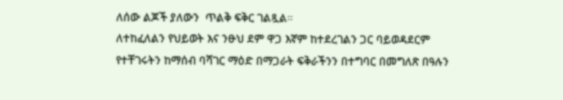ለሰው ልጆች ያለውን  ጥልቅ ፍቅር ገልጿል።
ለተከፈለልን የህይወት እና ንፁህ ደም ዋጋ እኛም ከተደረገልን ጋር ባይወዳደርም የተቸገሩትን ከማሰብ ባሻገር ማዕድ በማጋራት ፍቅራችንን በተግባር በመግለጽ በዓሉን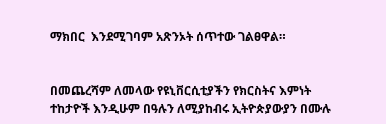ማክበር  እንደሚገባም አጽንኦት ሰጥተው ገልፀዋል።


በመጨረሻም ለመላው የዩኒቨርሲቲያችን የክርስትና እምነት ተከታዮች እንዲሁም በዓሉን ለሚያከብሩ ኢትዮጵያውያን በሙሉ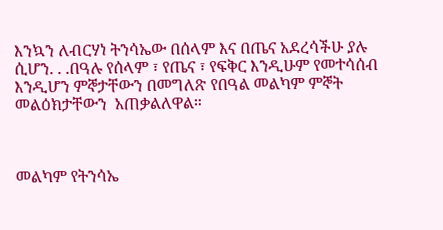እንኳን ለብርሃነ ትንሳኤው በሰላም እና በጤና አደረሳችሁ ያሉ ሲሆን. . .በዓሉ የሰላም ፣ የጤና ፣ የፍቅር እንዲሁም የመተሳሰብ እንዲሆን ምኞታቸውን በመግለጽ የበዓል መልካም ምኞት መልዕክታቸውን  አጠቃልለዋል።



መልካም የትንሳኤ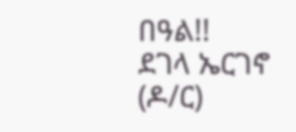በዓል!!
ደገላ ኤርገኖ (ዶ/ር)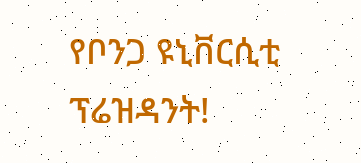የቦንጋ ዩኒቨርሲቲ ፕሬዝዳንት!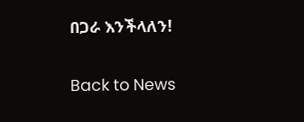በጋራ እንችላለን!

Back to News